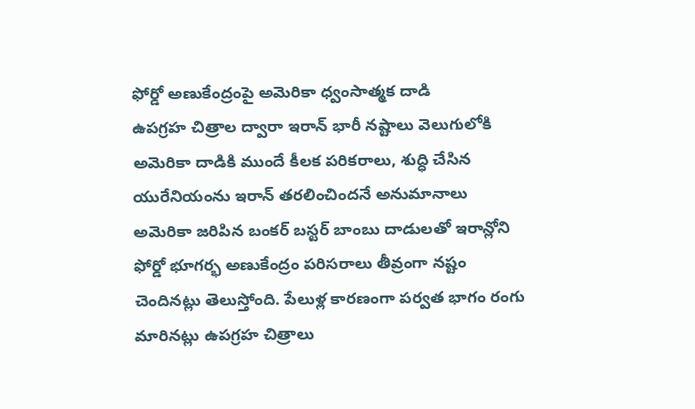ఫోర్డో అణుకేంద్రంపై అమెరికా ధ్వంసాత్మక దాడి
ఉపగ్రహ చిత్రాల ద్వారా ఇరాన్ భారీ నష్టాలు వెలుగులోకి
అమెరికా దాడికి ముందే కీలక పరికరాలు, శుద్ధి చేసిన యురేనియంను ఇరాన్ తరలించిందనే అనుమానాలు
అమెరికా జరిపిన బంకర్ బస్టర్ బాంబు దాడులతో ఇరాన్లోని ఫోర్డో భూగర్భ అణుకేంద్రం పరిసరాలు తీవ్రంగా నష్టం చెందినట్లు తెలుస్తోంది. పేలుళ్ల కారణంగా పర్వత భాగం రంగు మారినట్లు ఉపగ్రహ చిత్రాలు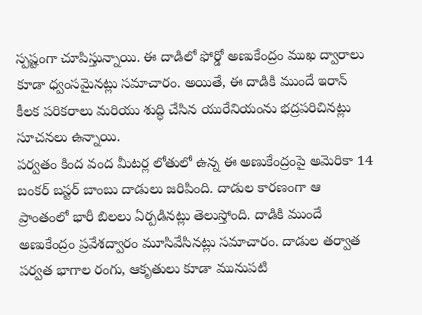స్పష్టంగా చూపిస్తున్నాయి. ఈ దాడిలో ఫోర్డో అణుకేంద్రం ముఖ ద్వారాలు కూడా ధ్వంసమైనట్లు సమాచారం. అయితే, ఈ దాడికి ముందే ఇరాన్ కీలక పరికరాలు మరియు శుద్ధి చేసిన యురేనియంను భద్రపరిచినట్లు సూచనలు ఉన్నాయి.
పర్వతం కింద వంద మీటర్ల లోతులో ఉన్న ఈ అణుకేంద్రంపై అమెరికా 14 బంకర్ బస్టర్ బాంబు దాడులు జరిపింది. దాడుల కారణంగా ఆ ప్రాంతంలో భారీ బిలలు ఏర్పడినట్లు తెలుస్తోంది. దాడికి ముందే అణుకేంద్రం ప్రవేశద్వారం మూసివేసినట్లు సమాచారం. దాడుల తర్వాత పర్వత భాగాల రంగు, ఆకృతులు కూడా మునుపటి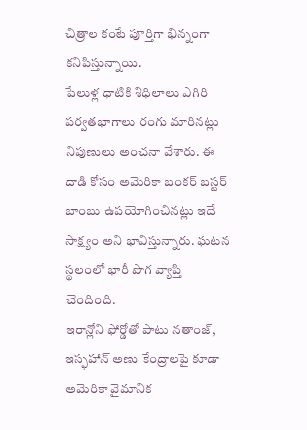చిత్రాల కంటే పూర్తిగా భిన్నంగా కనిపిస్తున్నాయి.
పేలుళ్ల ధాటికి శిధిలాలు ఎగిరి పర్వతభాగాలు రంగు మారినట్లు నిపుణులు అంచనా వేశారు. ఈ దాడి కోసం అమెరికా బంకర్ బస్టర్ బాంబు ఉపయోగించినట్లు ఇదే సాక్ష్యం అని భావిస్తున్నారు. ఘటన స్థలంలో భారీ పొగ వ్యాప్తి చెందింది.
ఇరాన్లోని ఫోర్డోతో పాటు నతాంజ్, ఇస్ఫహాన్ అణు కేంద్రాలపై కూడా అమెరికా వైమానిక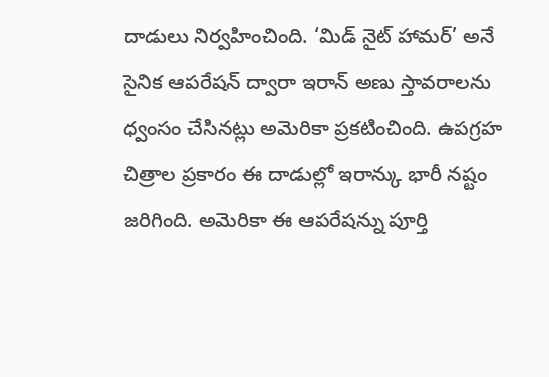దాడులు నిర్వహించింది. ‘మిడ్ నైట్ హామర్’ అనే సైనిక ఆపరేషన్ ద్వారా ఇరాన్ అణు స్తావరాలను ధ్వంసం చేసినట్లు అమెరికా ప్రకటించింది. ఉపగ్రహ చిత్రాల ప్రకారం ఈ దాడుల్లో ఇరాన్కు భారీ నష్టం జరిగింది. అమెరికా ఈ ఆపరేషన్ను పూర్తి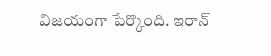విజయంగా పేర్కొంది. ఇరాన్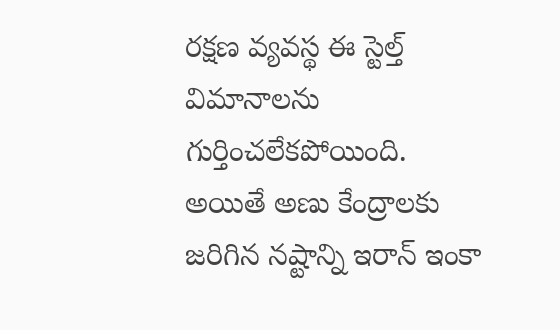రక్షణ వ్యవస్థ ఈ స్టెల్త్ విమానాలను గుర్తించలేకపోయింది. అయితే అణు కేంద్రాలకు జరిగిన నష్టాన్ని ఇరాన్ ఇంకా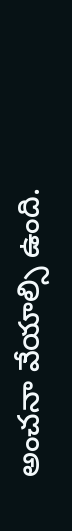అంచనా వేయాల్సి ఉంది.